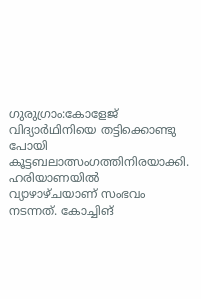ഗുരുഗ്രാം:കോളേജ് വിദ്യാർഥിനിയെ തട്ടിക്കൊണ്ടു പോയി കൂട്ടബലാത്സംഗത്തിനിരയാക്കി. ഹരിയാണയിൽ വ്യാഴാഴ്ചയാണ് സംഭവം നടന്നത്. കോച്ചിങ്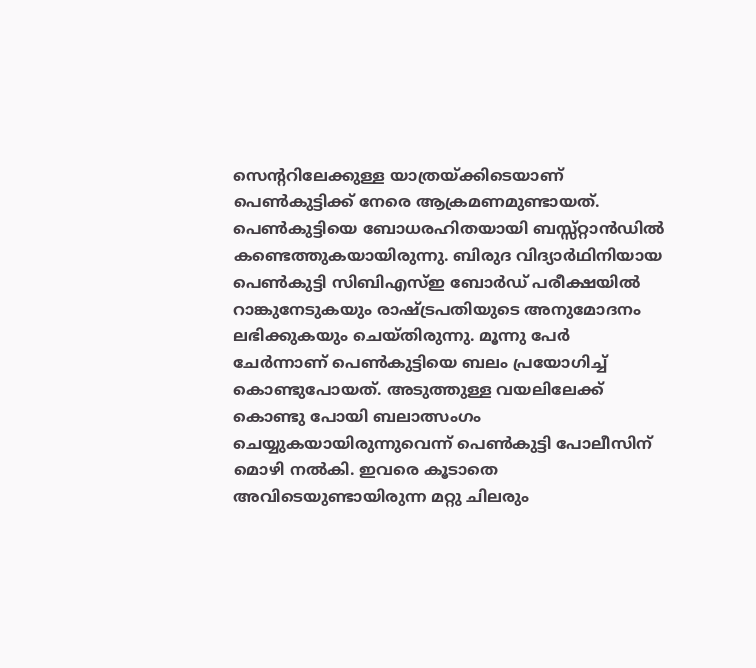സെന്ററിലേക്കുള്ള യാത്രയ്ക്കിടെയാണ് പെൺകുട്ടിക്ക് നേരെ ആക്രമണമുണ്ടായത്. പെൺകുട്ടിയെ ബോധരഹിതയായി ബസ്സ്റ്റാൻഡിൽ കണ്ടെത്തുകയായിരുന്നു. ബിരുദ വിദ്യാർഥിനിയായ പെൺകുട്ടി സിബിഎസ്ഇ ബോർഡ് പരീക്ഷയിൽ റാങ്കുനേടുകയും രാഷ്ട്രപതിയുടെ അനുമോദനം ലഭിക്കുകയും ചെയ്തിരുന്നു. മൂന്നു പേർ ചേർന്നാണ് പെൺകുട്ടിയെ ബലം പ്രയോഗിച്ച് കൊണ്ടുപോയത്. അടുത്തുള്ള വയലിലേക്ക് കൊണ്ടു പോയി ബലാത്സംഗം ചെയ്യുകയായിരുന്നുവെന്ന് പെൺകുട്ടി പോലീസിന് മൊഴി നൽകി. ഇവരെ കൂടാതെ അവിടെയുണ്ടായിരുന്ന മറ്റു ചിലരും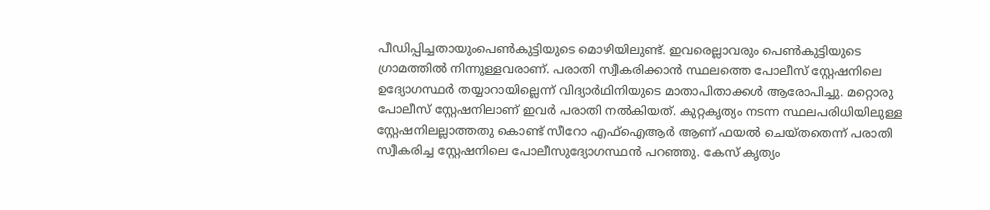പീഡിപ്പിച്ചതായുംപെൺകുട്ടിയുടെ മൊഴിയിലുണ്ട്. ഇവരെല്ലാവരും പെൺകുട്ടിയുടെ ഗ്രാമത്തിൽ നിന്നുള്ളവരാണ്. പരാതി സ്വീകരിക്കാൻ സ്ഥലത്തെ പോലീസ് സ്റ്റേഷനിലെ ഉദ്യോഗസ്ഥർ തയ്യാറായില്ലെന്ന് വിദ്യാർഥിനിയുടെ മാതാപിതാക്കൾ ആരോപിച്ചു. മറ്റൊരു പോലീസ് സ്റ്റേഷനിലാണ് ഇവർ പരാതി നൽകിയത്. കുറ്റകൃത്യം നടന്ന സ്ഥലപരിധിയിലുള്ള സ്റ്റേഷനിലല്ലാത്തതു കൊണ്ട് സീറോ എഫ്ഐആർ ആണ് ഫയൽ ചെയ്തതെന്ന് പരാതി സ്വീകരിച്ച സ്റ്റേഷനിലെ പോലീസുദ്യോഗസ്ഥൻ പറഞ്ഞു. കേസ് കൃത്യം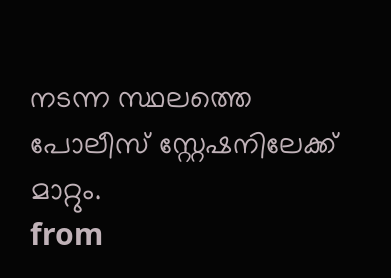നടന്ന സ്ഥലത്തെ പോലീസ് സ്റ്റേഷനിലേക്ക് മാറ്റും.
from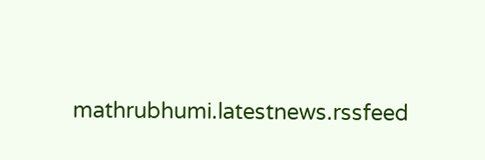mathrubhumi.latestnews.rssfeed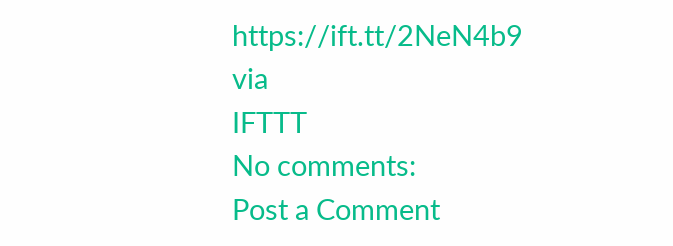https://ift.tt/2NeN4b9
via
IFTTT
No comments:
Post a Comment